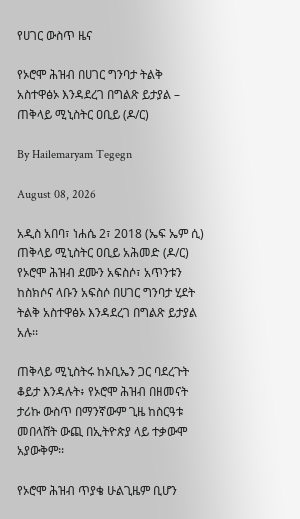የሀገር ውስጥ ዜና

የኦሮሞ ሕዝብ በሀገር ግንባታ ትልቅ አስተዋፅኦ እንዳደረገ በግልጽ ይታያል – ጠቅላይ ሚኒስትር ዐቢይ (ዶ/ር)

By Hailemaryam Tegegn

August 08, 2026

አዲስ አበባ፣ ነሐሴ 2፣ 2018 (ኤፍ ኤም ሲ) ጠቅላይ ሚኒስትር ዐቢይ አሕመድ (ዶ/ር) የኦሮሞ ሕዝብ ደሙን አፍስሶ፣ አጥንቱን ከስክሶና ላቡን አፍስሶ በሀገር ግንባታ ሂደት ትልቅ አስተዋፅኦ እንዳደረገ በግልጽ ይታያል አሉ፡፡

ጠቅላይ ሚኒስትሩ ከኦቢኤን ጋር ባደረጉት ቆይታ እንዳሉት፥ የኦሮሞ ሕዝብ በዘመናት ታሪኩ ውስጥ በማንኛውም ጊዜ ከስርዓቱ መበላሸት ውጪ በኢትዮጵያ ላይ ተቃውሞ አያውቅም፡፡

የኦሮሞ ሕዝብ ጥያቄ ሁልጊዜም ቢሆን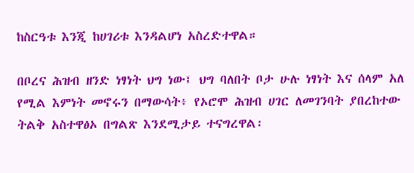ከስርዓቱ እንጂ ከሀገሪቱ እንዳልሆነ አስረድተዋል።

በቦረና ሕዝብ ዘንድ ነፃነት ህግ ነው፤ ህግ ባለበት ቦታ ሁሉ ነፃነት እና ሰላም አለ የሚል እምነት መኖሩን በማውሳት፥ የኦሮሞ ሕዝብ ሀገር ለመገንባት ያበረከተው ትልቅ አስተዋፅኦ በግልጽ እንደሚታይ ተናግረዋል፡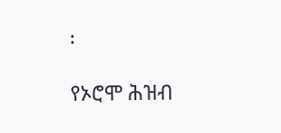፡

የኦሮሞ ሕዝብ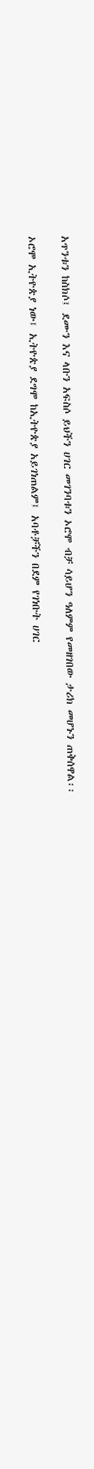አጥንቱን ከስክሶ፤ ደሙን እና ላቡን አፍስሶ ይህችን ሀገር መገንባቱን ኦሮሞ ብቻ ሳይሆን ዓለምም የመዘገበው ታሪክ መሆኑን ጠቅሰዋል፡፡

ኦሮሞ ኢትዮጵያ ነው፤ ኢትዮጵያ ደግሞ ከኢትዮጵያ አይገነጠልም፤ አባቶቻችን በደም የገነቡት ሀገር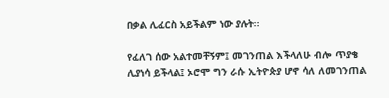በቃል ሊፈርስ አይችልም ነው ያሉት፡፡

የፈለገ ሰው አልተመቸኝም፤ መገንጠል እችላለሁ ብሎ ጥያቄ ሊያነሳ ይችላል፤ ኦሮሞ ግን ራሱ ኢትዮጵያ ሆኖ ሳለ ለመገንጠል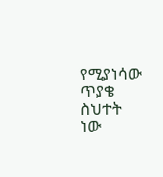የሚያነሳው ጥያቄ ስህተት ነው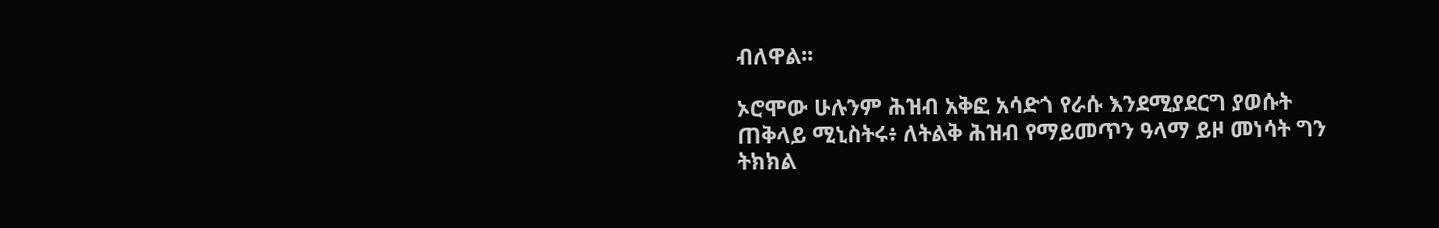ብለዋል፡፡

ኦሮሞው ሁሉንም ሕዝብ አቅፎ አሳድጎ የራሱ እንደሚያደርግ ያወሱት ጠቅላይ ሚኒስትሩ፥ ለትልቅ ሕዝብ የማይመጥን ዓላማ ይዞ መነሳት ግን ትክክል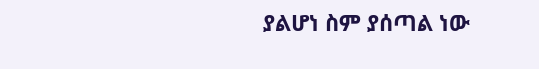ያልሆነ ስም ያሰጣል ነው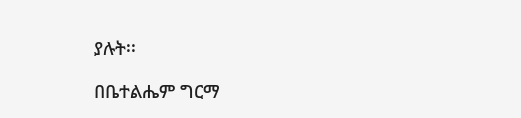ያሉት፡፡

በቤተልሔም ግርማ